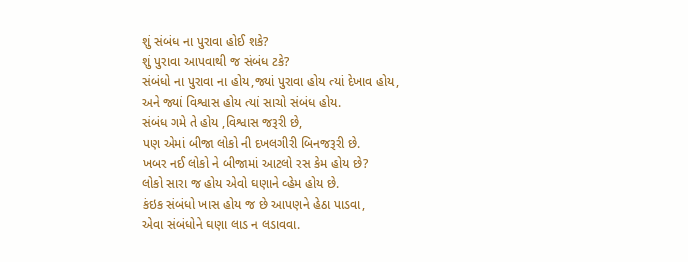શું સંબંધ ના પુરાવા હોઈ શકે?
શું પુરાવા આપવાથી જ સંબંધ ટકે?
સંબંધો ના પુરાવા ના હોય,જ્યાં પુરાવા હોય ત્યાં દેખાવ હોય,
અને જ્યાં વિશ્વાસ હોય ત્યાં સાચો સંબંધ હોય.
સંબંધ ગમે તે હોય ,વિશ્વાસ જરૂરી છે,
પણ એમાં બીજા લોકો ની દખલગીરી બિનજરૂરી છે.
ખબર નઈ લોકો ને બીજામાં આટલો રસ કેમ હોય છે?
લોકો સારા જ હોય એવો ઘણાને વ્હેમ હોય છે.
કંઇક સંબંધો ખાસ હોય જ છે આપણને હેઠા પાડવા,
એવા સંબંધોને ઘણા લાડ ન લડાવવા.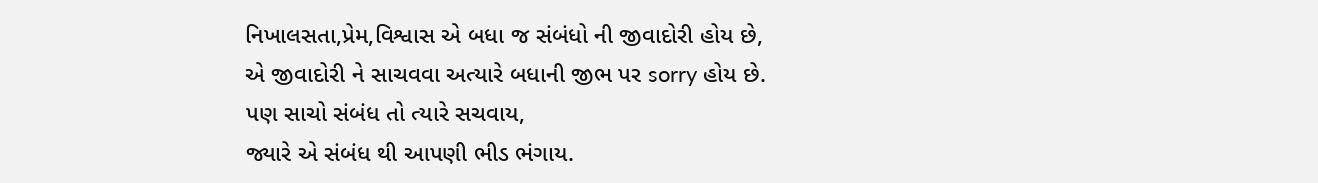નિખાલસતા,પ્રેમ,વિશ્વાસ એ બધા જ સંબંધો ની જીવાદોરી હોય છે,
એ જીવાદોરી ને સાચવવા અત્યારે બધાની જીભ પર sorry હોય છે.
પણ સાચો સંબંધ તો ત્યારે સચવાય,
જ્યારે એ સંબંધ થી આપણી ભીડ ભંગાય.